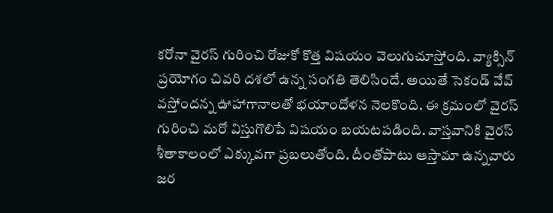కరోనా వైరస్ గురించి రోజుకో కొత్త విషయం వెలుగుచూస్తోంది. వ్యాక్సిన్ ప్రయోగం చివరి దశలో ఉన్న సంగతి తెలిసిందే. అయితే సెకండ్ వేవ్ వస్తోందన్న ఊహాగానాలతో భయాందోళన నెలకొంది. ఈ క్రమంలో వైరస్ గురించి మరో విస్తుగొలిపే విషయం బయటపడింది. వాస్తవానికి వైరస్ శీతాకాలంలో ఎక్కువగా ప్రబలుతోంది. దీంతోపాటు ఆస్తామా ఉన్నవారు జర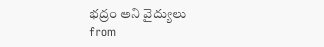భద్రం అని వైద్యులు
from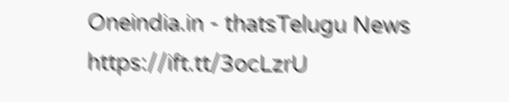Oneindia.in - thatsTelugu News https://ift.tt/3ocLzrU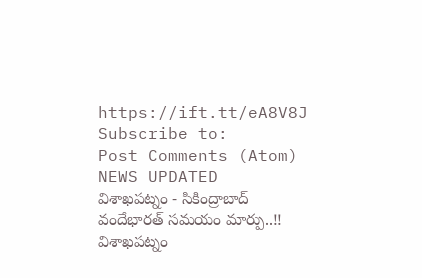https://ift.tt/eA8V8J
Subscribe to:
Post Comments (Atom)
NEWS UPDATED
విశాఖపట్నం - సికింద్రాబాద్ వందేభారత్ సమయం మార్పు..!!
విశాఖపట్నం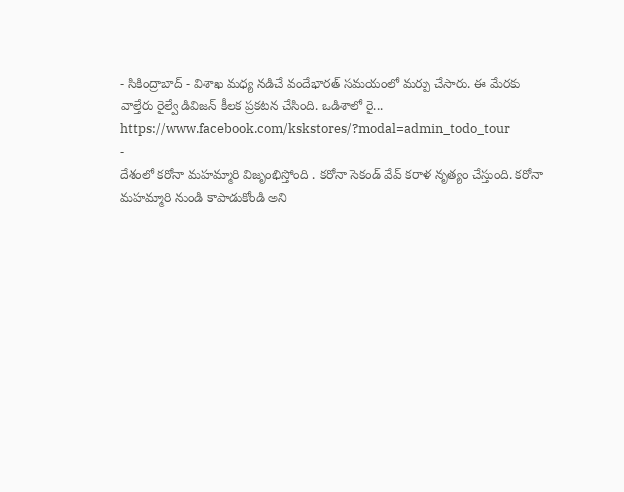- సికింద్రాబాద్ - విశాఖ మధ్య నడిచే వందేభారత్ సమయంలో మర్పు చేసారు. ఈ మేరకు వాల్తేరు రైల్వే డివిజన్ కీలక ప్రకటన చేసింది. ఒడిశాలో రై...
https://www.facebook.com/kskstores/?modal=admin_todo_tour
-
దేశంలో కరోనా మహమ్మారి విజృంభిస్తోంది . కరోనా సెకండ్ వేవ్ కరాళ నృత్యం చేస్తుంది. కరోనా మహమ్మారి నుండి కాపాడుకోండి అని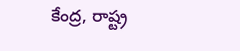కేంద్ర, రాష్ట్ర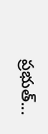ప్రభుత్...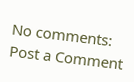No comments:
Post a Comment